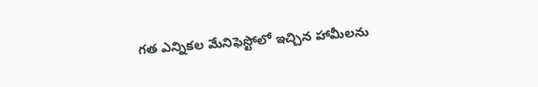గత ఎన్నికల మేనిఫెస్టోలో ఇచ్చిన హామీలను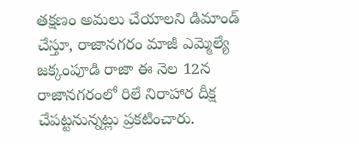తక్షణం అమలు చేయాలని డిమాండ్ చేస్తూ, రాజానగరం మాజీ ఎమ్మెల్యే జక్కంపూడి రాజా ఈ నెల 12న రాజానగరంలో రిలే నిరాహార దీక్ష చేపట్టనున్నట్లు ప్రకటించారు.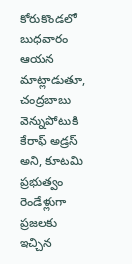కోరుకొండలో బుధవారం ఆయన మాట్లాడుతూ, చంద్రబాబు వెన్నుపోటుకి కేరాఫ్ అడ్రస్ అని, కూటమి ప్రభుత్వం రెండేళ్లుగా ప్రజలకు ఇచ్చిన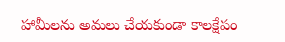హామీలను అమలు చేయకుండా కాలక్షేపం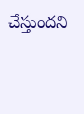చేస్తుందని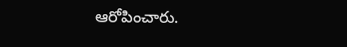ఆరోపించారు.